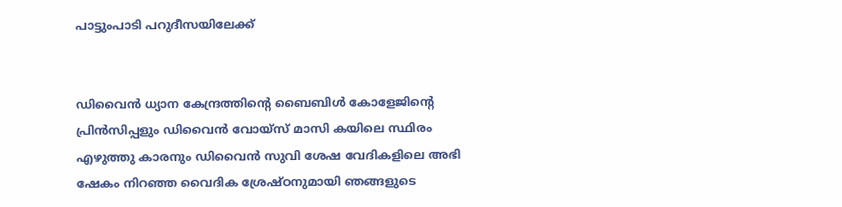പാട്ടുംപാടി പറുദീസയിലേക്ക്


ഡിവൈൻ ധ്യാന കേന്ദ്രത്തിന്റെ ബൈബിൾ കോളേജിന്റെ പ്രിൻസിപ്പളും ഡിവൈൻ വോയ്‌സ് മാസി കയിലെ സ്ഥിരം എഴുത്തു കാരനും ഡിവൈൻ സുവി ശേഷ വേദികളിലെ അഭി ഷേകം നിറഞ്ഞ വൈദിക ശ്രേഷ്ഠനുമായി ഞങ്ങളുടെ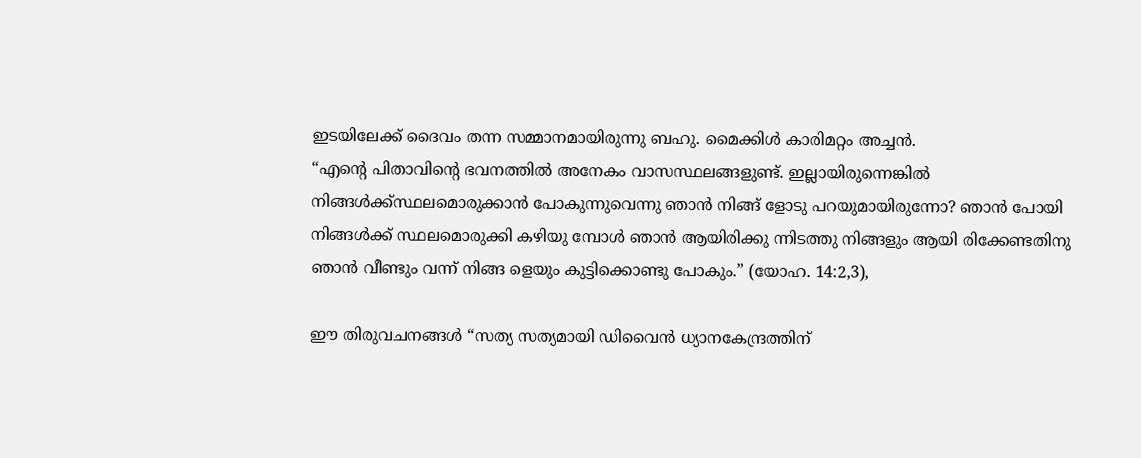ഇടയിലേക്ക് ദൈവം തന്ന സമ്മാനമായിരുന്നു ബഹു. മൈക്കിൾ കാരിമറ്റം അച്ചൻ.
“എന്റെ പിതാവിന്റെ ഭവനത്തിൽ അനേകം വാസസ്ഥലങ്ങളുണ്ട്. ഇല്ലായിരുന്നെങ്കിൽ നിങ്ങൾക്ക്സ്ഥലമൊരുക്കാൻ പോകുന്നുവെന്നു ഞാൻ നിങ്ങ് ളോടു പറയുമായിരുന്നോ? ഞാൻ പോയി നിങ്ങൾക്ക് സ്ഥലമൊരുക്കി കഴിയു മ്പോൾ ഞാൻ ആയിരിക്കു ന്നിടത്തു നിങ്ങളും ആയി രിക്കേണ്ടതിനു ഞാൻ വീണ്ടും വന്ന് നിങ്ങ ളെയും കുട്ടിക്കൊണ്ടു പോകും.” (യോഹ. 14:2,3),

ഈ തിരുവചനങ്ങൾ “സത്യ സത്യമായി ഡിവൈൻ ധ്യാനകേന്ദ്രത്തിന്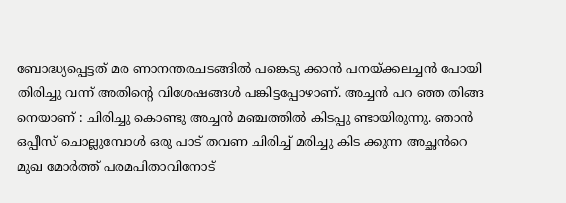ബോദ്ധ്യപ്പെട്ടത് മര ണാനന്തരചടങ്ങിൽ പങ്കെടു ക്കാൻ പനയ്ക്കലച്ചൻ പോയി തിരിച്ചു വന്ന് അതിൻ്റെ വിശേഷങ്ങൾ പങ്കിട്ടപ്പോഴാണ്. അച്ചൻ പറ ഞ്ഞ തിങ്ങ നെയാണ് : ചിരിച്ചു കൊണ്ടു അച്ചൻ മഞ്ചത്തിൽ കിടപ്പു ണ്ടായിരുന്നു. ഞാൻ ഒപ്പീസ് ചൊല്ലുമ്പോൾ ഒരു പാട് തവണ ചിരിച്ച് മരിച്ചു കിട ക്കുന്ന അച്ഛൻറെ മുഖ മോർത്ത് പരമപിതാവിനോട്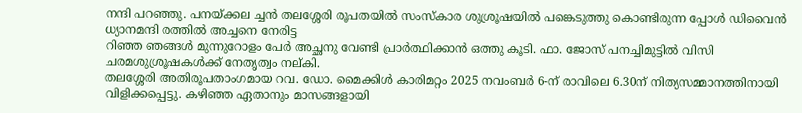നന്ദി പറഞ്ഞു. പനയ്ക്കല ച്ചൻ തലശ്ശേരി രൂപതയിൽ സംസ്ക‌ാര ശുശ്രൂഷയിൽ പങ്കെടുത്തു കൊണ്ടിരുന്ന പ്പോൾ ഡിവൈൻ ധ്യാനമന്ദി രത്തിൽ അച്ചനെ നേരിട്ട
റിഞ്ഞ ഞങ്ങൾ മുന്നുറോളം പേർ അച്ഛനു വേണ്ടി പ്രാർത്ഥിക്കാൻ ഒത്തു കൂടി. ഫാ. ജോസ് പനച്ചിമുട്ടിൽ വിസി ചരമശുശ്രൂഷകൾക്ക് നേതൃത്വം നല്കി.
തലശ്ശേരി അതിരൂപതാംഗമായ റവ. ഡോ. മൈക്കിൾ കാരിമറ്റം 2025 നവംബർ 6-ന് രാവിലെ 6.30ന് നിത്യസമ്മാനത്തിനായി വിളിക്കപ്പെട്ടു. കഴിഞ്ഞ ഏതാനും മാസങ്ങളായി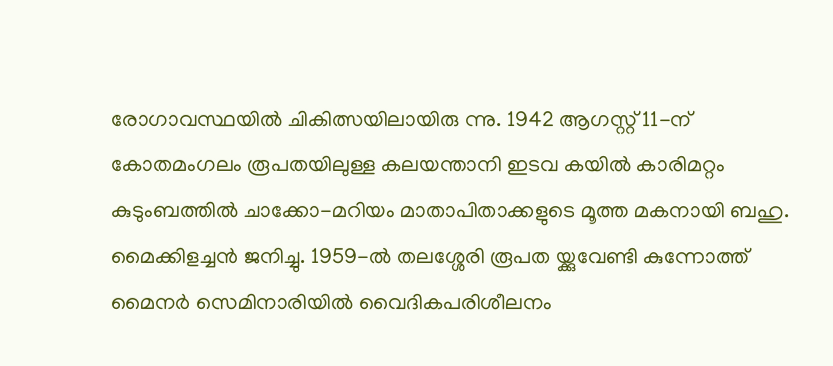രോഗാവസ്ഥയിൽ ചികിത്സയിലായിരു ന്നു. 1942 ആഗസ്റ്റ് 11-ന് കോതമംഗലം രൂപതയിലുള്ള കലയന്താനി ഇടവ കയിൽ കാരിമറ്റം കുടുംബത്തിൽ ചാക്കോ-മറിയം മാതാപിതാക്കളുടെ മൂത്ത മകനായി ബഹു. മൈക്കിളച്ചൻ ജനിച്ചു. 1959-ൽ തലശ്ശേരി രൂപത യ്ക്കുവേണ്ടി കുന്നോത്ത് മൈനർ സെമിനാരിയിൽ വൈദികപരിശീലനം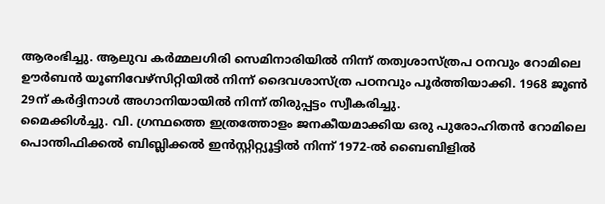ആരംഭിച്ചു. ആലുവ കർമ്മലഗിരി സെമിനാരിയിൽ നിന്ന് തത്വശാസ്ത്രപ ഠനവും റോമിലെ ഊർബൻ യൂണിവേഴ്‌സിറ്റിയിൽ നിന്ന് ദൈവശാസ്ത്ര പഠനവും പൂർത്തിയാക്കി. 1968 ജൂൺ 29ന് കർദ്ദിനാൾ അഗാനിയായിൽ നിന്ന് തിരുപ്പട്ടം സ്വീകരിച്ചു.
മൈക്കിൾച്ചു. വി. ഗ്രന്ഥത്തെ ഇത്രത്തോളം ജനകീയമാക്കിയ ഒരു പുരോഹിതൻ റോമിലെ പൊന്തിഫിക്കൽ ബിബ്ലിക്കൽ ഇൻസ്റ്റിറ്റ്യൂട്ടിൽ നിന്ന് 1972-ൽ ബൈബിളിൽ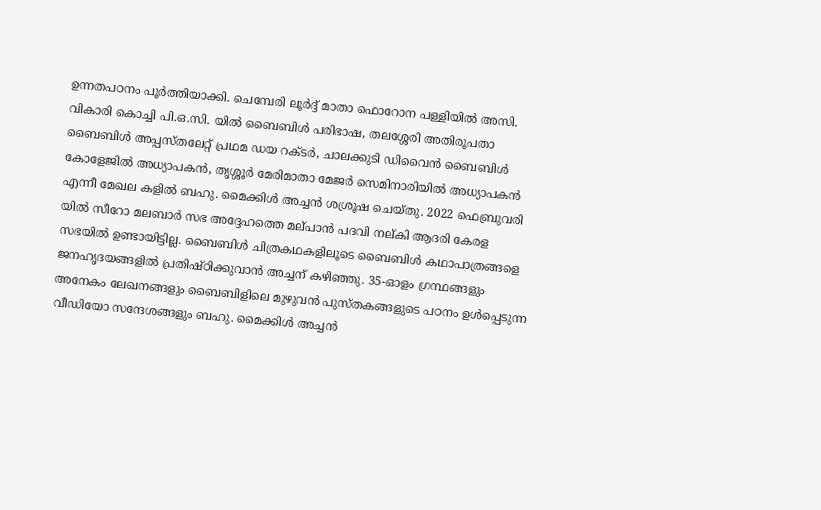ഉന്നതപഠനം പൂർത്തിയാക്കി. ചെമ്പേരി ലൂർദ്ദ് മാതാ ഫൊറോന പള്ളിയിൽ അസി. വികാരി കൊച്ചി പി.ഒ.സി. യിൽ ബൈബിൾ പരിഭാഷ, തലശ്ശേരി അതിരൂപതാ ബൈബിൾ അപ്പസ്‌തലേറ്റ് പ്രഥമ ഡയ റക്‌ടർ, ചാലക്കുടി ഡിവൈൻ ബൈബിൾ കോളേജിൽ അധ്യാപകൻ, തൃശ്ശൂർ മേരിമാതാ മേജർ സെമിനാരിയിൽ അധ്യാപകൻ എന്നീ മേഖല കളിൽ ബഹു. മൈക്കിൾ അച്ചൻ ശശ്രൂഷ ചെയ്‌തു. 2022 ഫെബ്രുവരി യിൽ സീറോ മലബാർ സഭ അദ്ദേഹത്തെ മല്‌പാൻ പദവി നല്‌കി ആദരി കേരള സഭയിൽ ഉണ്ടായിട്ടില്ല. ബൈബിൾ ചിത്രകഥകളിലൂടെ ബൈബിൾ കഥാപാത്രങ്ങളെ ജനഹൃദയങ്ങളിൽ പ്രതിഷ്ഠിക്കുവാൻ അച്ചന് കഴിഞ്ഞു. 35-ഓളം ഗ്രന്ഥങ്ങളും അനേകം ലേഖനങ്ങളും ബൈബിളിലെ മുഴുവൻ പുസ്‌തകങ്ങളുടെ പഠനം ഉൾപ്പെടുന്ന വീഡിയോ സന്ദേശങ്ങളും ബഹു. മൈക്കിൾ അച്ചൻ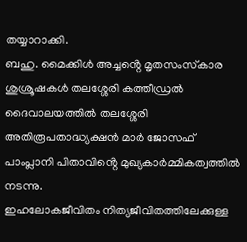തയ്യാറാക്കി.
ബഹു. മൈക്കിൾ അച്ചൻ്റെ മൃതസംസ്‌കാര ശുശ്രൂഷകൾ തലശ്ശേരി കത്തീഡ്രൽ ദൈവാലയത്തിൽ തലശ്ശേരി അതിരൂപതാദ്ധ്യക്ഷൻ മാർ ജോസഫ് പാംപ്ലാനി പിതാവിൻ്റെ മുഖ്യകാർമ്മികത്വത്തിൽ നടന്നു.
ഇഹലോകജീവിതം നിത്യജീവിതത്തിലേക്കുള്ള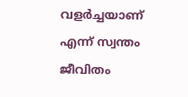വളർച്ചയാണ് എന്ന് സ്വന്തം ജീവിതം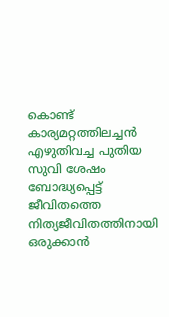കൊണ്ട് കാര്യമറ്റത്തിലച്ചൻ എഴുതിവച്ച പുതിയ സുവി ശേഷം ബോദ്ധ്യപ്പെട്ട് ജീവിതത്തെ നിത്യജീവിതത്തിനായി ഒരുക്കാൻ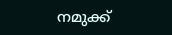നമുക്ക്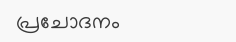പ്രചോദനം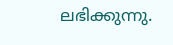ലഭിക്കുന്നു.